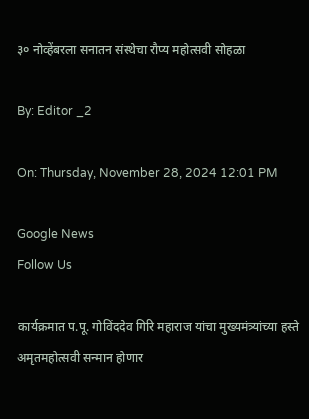३० नोव्हेंबरला सनातन संस्थेचा रौप्य महोत्सवी सोहळा

By: Editor _2

On: Thursday, November 28, 2024 12:01 PM

Google News
Follow Us

कार्यक्रमात प.पू. गोविंददेव गिरि महाराज यांचा मुख्यमंत्र्यांच्या हस्ते अमृतमहोत्सवी सन्मान होणार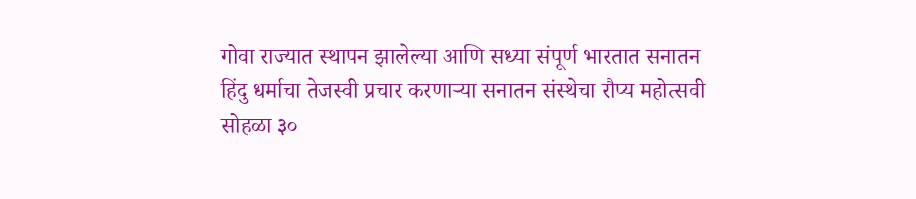गोवा राज्यात स्थापन झालेल्या आणि सध्या संपूर्ण भारतात सनातन हिंदु धर्माचा तेजस्वी प्रचार करणार्‍या सनातन संस्थेचा रौप्य महोत्सवी सोहळा ३०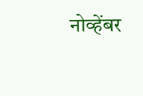नोव्हेंबर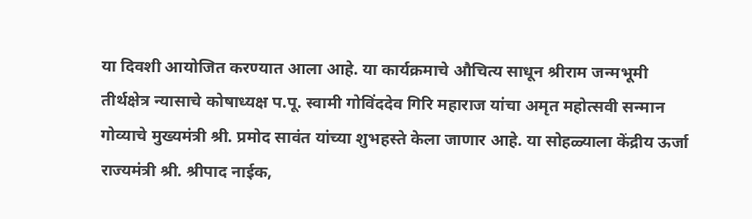या दिवशी आयोजित करण्यात आला आहे. या कार्यक्रमाचे औचित्य साधून श्रीराम जन्मभूमी तीर्थक्षेत्र न्यासाचे कोषाध्यक्ष प.पू. स्वामी गोविंददेव गिरि महाराज यांचा अमृत महोत्सवी सन्मान गोव्याचे मुख्यमंत्री श्री. प्रमोद सावंत यांच्या शुभहस्ते केला जाणार आहे. या सोहळ्याला केंद्रीय ऊर्जा राज्यमंत्री श्री. श्रीपाद नाईक,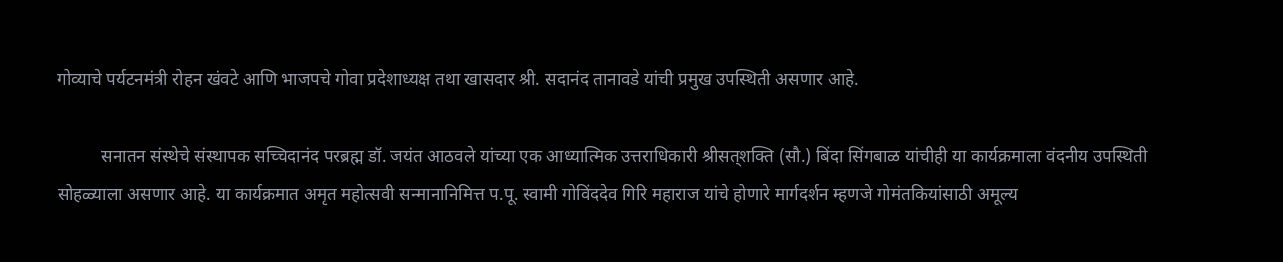गोव्याचे पर्यटनमंत्री रोहन खंवटे आणि भाजपचे गोवा प्रदेशाध्यक्ष तथा खासदार श्री. सदानंद तानावडे यांची प्रमुख उपस्थिती असणार आहे.

          सनातन संस्थेचे संस्थापक सच्चिदानंद परब्रह्म डॉ. जयंत आठवले यांच्या एक आध्यात्मिक उत्तराधिकारी श्रीसत्‌शक्ति (सौ.) बिंदा सिंगबाळ यांचीही या कार्यक्रमाला वंदनीय उपस्थिती सोहळ्याला असणार आहे. या कार्यक्रमात अमृत महोत्सवी सन्मानानिमित्त प.पू. स्वामी गोविंददेव गिरि महाराज यांचे होणारे मार्गदर्शन म्हणजे गोमंतकियांसाठी अमूल्य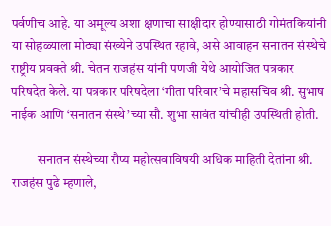पर्वणीच आहे. या अमूल्य अशा क्षणाचा साक्षीदार होण्यासाठी गोमंतकियांनी या सोहळ्याला मोठ्या संख्येने उपस्थित रहावे, असे आवाहन सनातन संस्थेचे राष्ट्रीय प्रवक्ते श्री. चेतन राजहंस यांनी पणजी येथे आयोजित पत्रकार परिषदेत केले. या पत्रकार परिषदेला ‘गीता परिवार’चे महासचिव श्री. सुभाष नाईक आणि ‘सनातन संस्थे’च्या सौ. शुभा सावंत यांचीही उपस्थिती होती.

          सनातन संस्थेच्या रौप्य महोत्सवाविषयी अधिक माहिती देतांना श्री. राजहंस पुढे म्हणाले,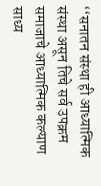‘‘सनातन संस्था ही आध्यात्मिक संस्था असून तिचे सर्व उपक्रम समाजाचे आध्यात्मिक कल्याण साध्य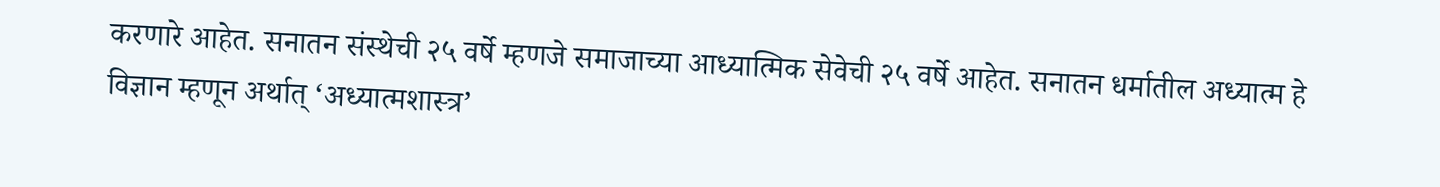करणारे आहेत. सनातन संस्थेची २५ वर्षे म्हणजे समाजाच्या आध्यात्मिक सेवेची २५ वर्षे आहेत. सनातन धर्मातील अध्यात्म हे विज्ञान म्हणून अर्थात् ‘अध्यात्मशास्त्र’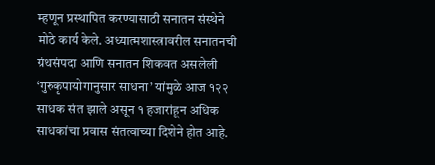म्हणून प्रस्थापित करण्यासाठी सनातन संस्थेने मोठे कार्य केले. अध्यात्मशास्त्रावरील सनातनची ग्रंथसंपदा आणि सनातन शिकवत असलेली ‘गुरुकृपायोगानुसार साधना’ यांमुळे आज १२२ साधक संत झाले असून १ हजारांहून अधिक साधकांचा प्रवास संतत्वाच्या दिशेने होत आहे.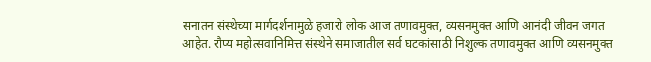सनातन संस्थेच्या मार्गदर्शनामुळे हजारो लोक आज तणावमुक्त, व्यसनमुक्त आणि आनंदी जीवन जगत आहेत. रौप्य महोत्सवानिमित्त संस्थेने समाजातील सर्व घटकांसाठी निशुल्क तणावमुक्त आणि व्यसनमुक्त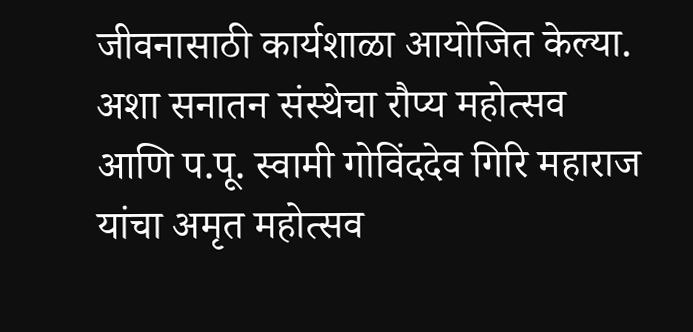जीवनासाठी कार्यशाळा आयोजित केल्या. अशा सनातन संस्थेचा रौप्य महोत्सव आणि प.पू. स्वामी गोविंददेव गिरि महाराज यांचा अमृत महोत्सव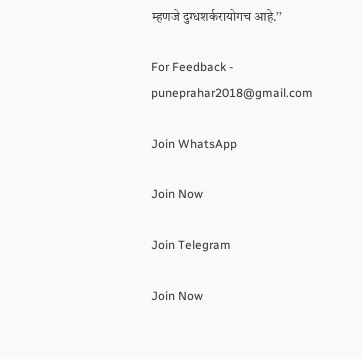म्हणजे दुग्धशर्करायोगच आहे.’’

For Feedback - puneprahar2018@gmail.com

Join WhatsApp

Join Now

Join Telegram

Join Now